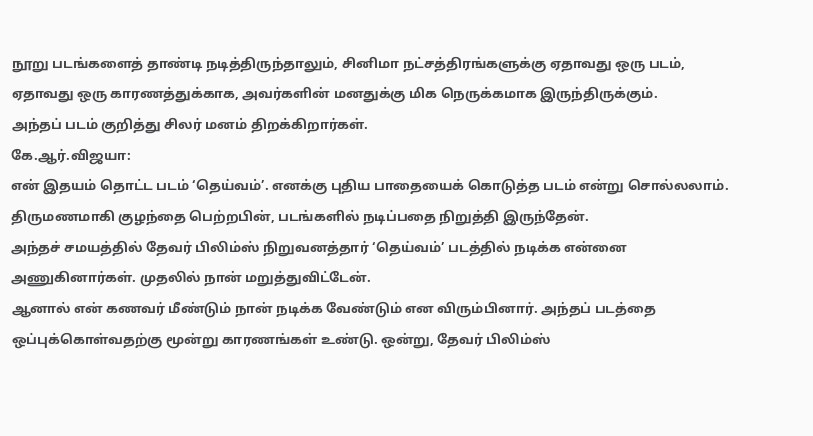நூறு படங்களைத் தாண்டி நடித்திருந்தாலும், சினிமா நட்சத்திரங்களுக்கு ஏதாவது ஒரு படம், ஏதாவது ஒரு காரணத்துக்காக, அவர்களின் மனதுக்கு மிக நெருக்கமாக இருந்திருக்கும்.
அந்தப் படம் குறித்து சிலர் மனம் திறக்கிறார்கள்.
கே.ஆர்.விஜயா:
என் இதயம் தொட்ட படம் ‘தெய்வம்’. எனக்கு புதிய பாதையைக் கொடுத்த படம் என்று சொல்லலாம்.
திருமணமாகி குழந்தை பெற்றபின், படங்களில் நடிப்பதை நிறுத்தி இருந்தேன்.
அந்தச் சமயத்தில் தேவர் பிலிம்ஸ் நிறுவனத்தார் ‘தெய்வம்’ படத்தில் நடிக்க என்னை அணுகினார்கள். முதலில் நான் மறுத்துவிட்டேன்.
ஆனால் என் கணவர் மீண்டும் நான் நடிக்க வேண்டும் என விரும்பினார். அந்தப் படத்தை ஒப்புக்கொள்வதற்கு மூன்று காரணங்கள் உண்டு. ஒன்று, தேவர் பிலிம்ஸ்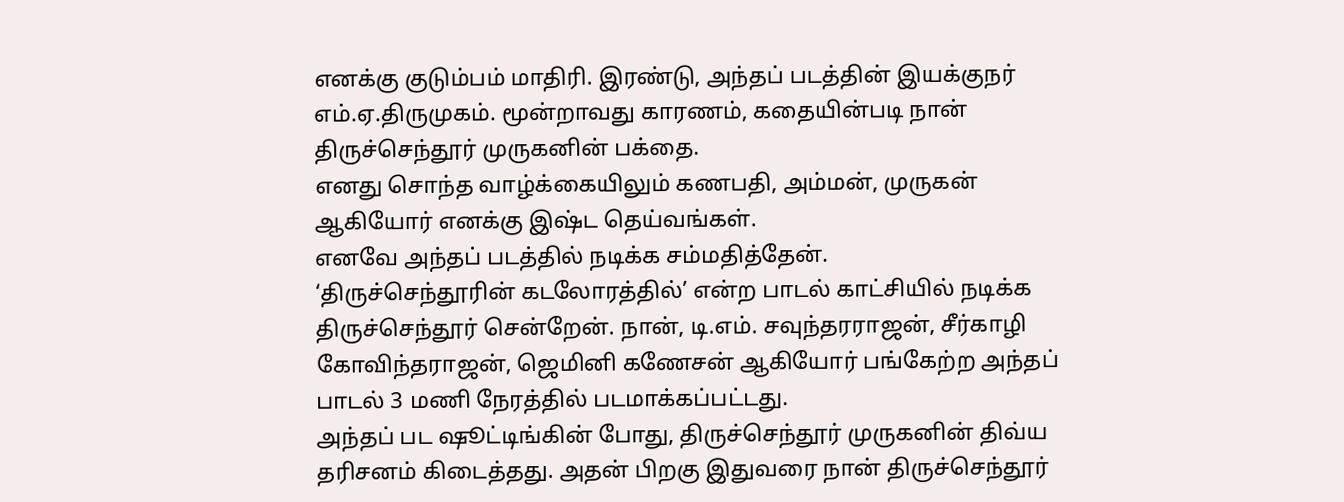எனக்கு குடும்பம் மாதிரி. இரண்டு, அந்தப் படத்தின் இயக்குநர் எம்.ஏ.திருமுகம். மூன்றாவது காரணம், கதையின்படி நான் திருச்செந்தூர் முருகனின் பக்தை.
எனது சொந்த வாழ்க்கையிலும் கணபதி, அம்மன், முருகன் ஆகியோர் எனக்கு இஷ்ட தெய்வங்கள்.
எனவே அந்தப் படத்தில் நடிக்க சம்மதித்தேன்.
‘திருச்செந்தூரின் கடலோரத்தில்’ என்ற பாடல் காட்சியில் நடிக்க திருச்செந்தூர் சென்றேன். நான், டி.எம். சவுந்தரராஜன், சீர்காழி கோவிந்தராஜன், ஜெமினி கணேசன் ஆகியோர் பங்கேற்ற அந்தப் பாடல் 3 மணி நேரத்தில் படமாக்கப்பட்டது.
அந்தப் பட ஷூட்டிங்கின் போது, திருச்செந்தூர் முருகனின் திவ்ய தரிசனம் கிடைத்தது. அதன் பிறகு இதுவரை நான் திருச்செந்தூர்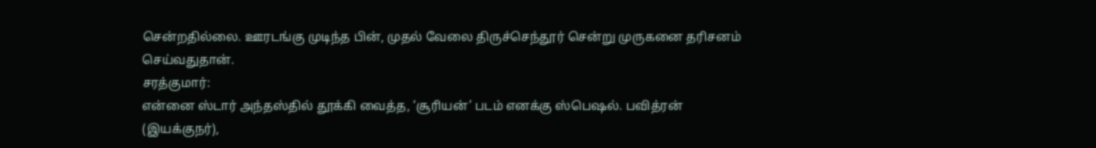சென்றதில்லை. ஊரடங்கு முடிந்த பின், முதல் வேலை திருச்செந்தூர் சென்று முருகனை தரிசனம் செய்வதுதான்.
சரத்குமார்:
என்னை ஸ்டார் அந்தஸ்தில் தூக்கி வைத்த, ‘சூரியன்’ படம் எனக்கு ஸ்பெஷல். பவித்ரன் (இயக்குநர்),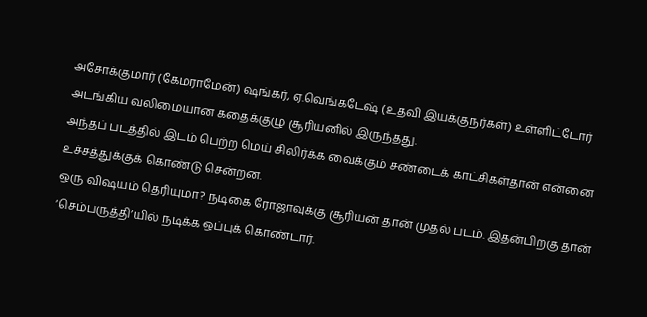அசோக்குமார் (கேமராமேன்) ஷங்கர், ஏ.வெங்கடேஷ் (உதவி இயக்குநர்கள்) உள்ளிட்டோர் அடங்கிய வலிமையான கதைக்குழு சூரியனில் இருந்தது.
அந்தப் படத்தில் இடம் பெற்ற மெய் சிலிர்க்க வைக்கும் சண்டைக் காட்சிகள்தான் என்னை உச்சத்துக்குக் கொண்டு சென்றன.
ஒரு விஷயம் தெரியுமா? நடிகை ரோஜாவுக்கு சூரியன் தான் முதல் படம். இதன்பிறகு தான் ‘செம்பருத்தி’யில் நடிக்க ஒப்புக் கொண்டார்.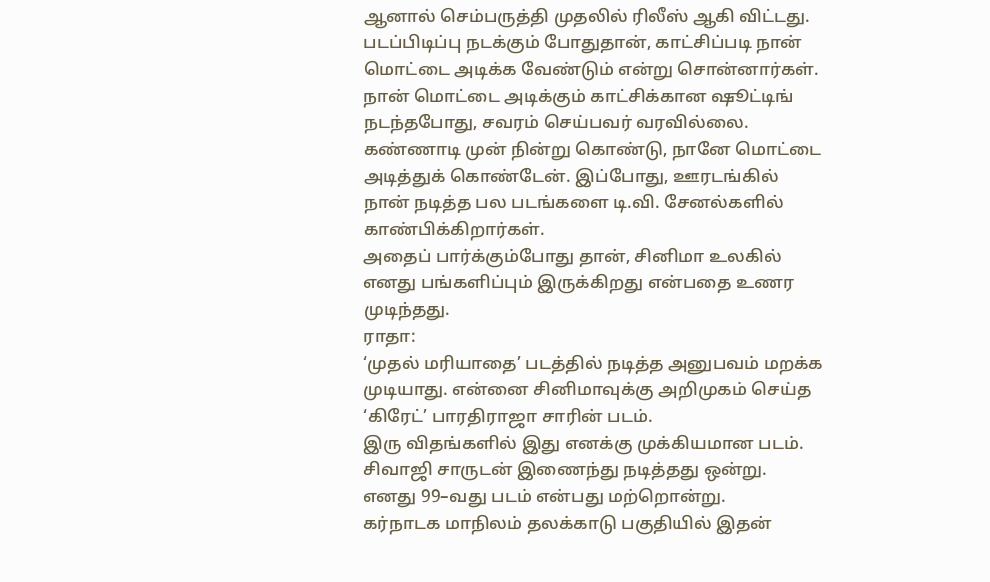ஆனால் செம்பருத்தி முதலில் ரிலீஸ் ஆகி விட்டது.
படப்பிடிப்பு நடக்கும் போதுதான், காட்சிப்படி நான் மொட்டை அடிக்க வேண்டும் என்று சொன்னார்கள். நான் மொட்டை அடிக்கும் காட்சிக்கான ஷூட்டிங் நடந்தபோது, சவரம் செய்பவர் வரவில்லை.
கண்ணாடி முன் நின்று கொண்டு, நானே மொட்டை அடித்துக் கொண்டேன். இப்போது, ஊரடங்கில் நான் நடித்த பல படங்களை டி.வி. சேனல்களில் காண்பிக்கிறார்கள்.
அதைப் பார்க்கும்போது தான், சினிமா உலகில் எனது பங்களிப்பும் இருக்கிறது என்பதை உணர முடிந்தது.
ராதா:
‘முதல் மரியாதை’ படத்தில் நடித்த அனுபவம் மறக்க முடியாது. என்னை சினிமாவுக்கு அறிமுகம் செய்த ‘கிரேட்’ பாரதிராஜா சாரின் படம்.
இரு விதங்களில் இது எனக்கு முக்கியமான படம். சிவாஜி சாருடன் இணைந்து நடித்தது ஒன்று. எனது 99–வது படம் என்பது மற்றொன்று.
கர்நாடக மாநிலம் தலக்காடு பகுதியில் இதன்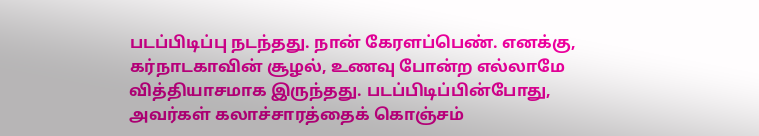படப்பிடிப்பு நடந்தது. நான் கேரளப்பெண். எனக்கு, கர்நாடகாவின் சூழல், உணவு போன்ற எல்லாமே வித்தியாசமாக இருந்தது. படப்பிடிப்பின்போது, அவர்கள் கலாச்சாரத்தைக் கொஞ்சம்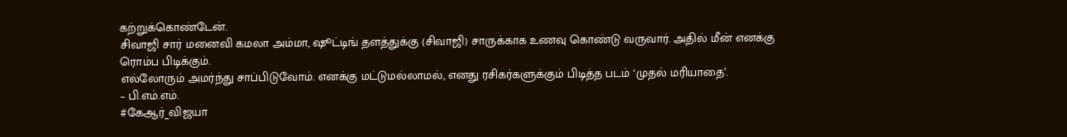கற்றுக்கொண்டேன்.
சிவாஜி சார் மனைவி கமலா அம்மா, ஷூட்டிங் தளத்துக்கு (சிவாஜி) சாருக்காக உணவு கொண்டு வருவார். அதில் மீன் எனக்கு ரொம்ப பிடிக்கும்.
எல்லோரும் அமர்ந்து சாப்பிடுவோம். எனக்கு மட்டுமல்லாமல், எனது ரசிகர்களுக்கும் பிடித்த படம் ‘முதல் மரியாதை’.
– பி.எம்.எம்.
#கேஆர்_விஜயா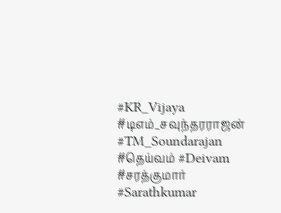#KR_Vijaya #டிஎம்_சவுந்தரராஜன் #TM_Soundarajan #தெய்வம் #Deivam #சரத்குமார் #Sarathkumar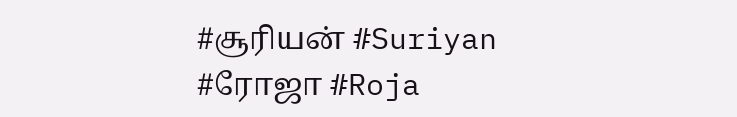#சூரியன் #Suriyan #ரோஜா #Roja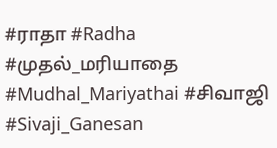#ராதா #Radha #முதல்_மரியாதை #Mudhal_Mariyathai #சிவாஜி #Sivaji_Ganesan